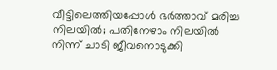വീട്ടിലെത്തിയപ്പോള്‍ ഭര്‍ത്താവ് മരിച്ച നിലയില്‍; പതിനേഴാം നിലയില്‍ നിന്ന് ചാടി ജീവനൊടുക്കി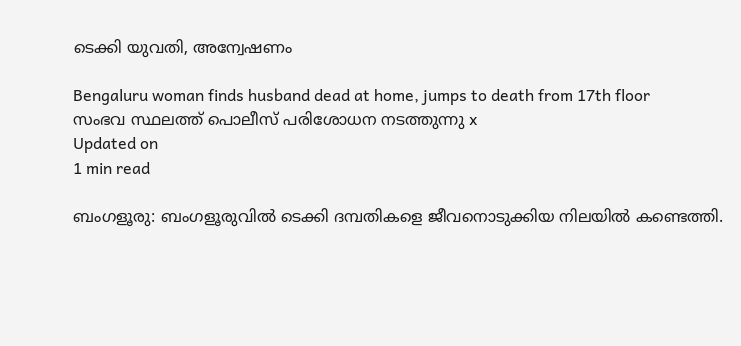ടെക്കി യുവതി, അന്വേഷണം

Bengaluru woman finds husband dead at home, jumps to death from 17th floor
സംഭവ സ്ഥലത്ത് പൊലീസ് പരിശോധന നടത്തുന്നു x
Updated on
1 min read

ബംഗളൂരു: ബംഗളൂരുവില്‍ ടെക്കി ദമ്പതികളെ ജീവനൊടുക്കിയ നിലയില്‍ കണ്ടെത്തി.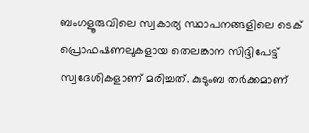ബംഗളൂരുവിലെ സ്വകാര്യ സ്ഥാപനങ്ങളിലെ ടെക് പ്രൊഫഷണലുകളായ തെലങ്കാന സിദ്ദിപേട്ട് സ്വദേശികളാണ് മരിച്ചത്. കുടുംബ തര്‍ക്കമാണ്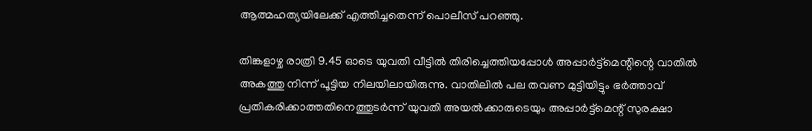ആത്മഹത്യയിലേക്ക് എത്തിച്ചതെന്ന് പൊലീസ് പറഞ്ഞു.

തിങ്കളാഴ്ച രാത്രി 9.45 ഓടെ യുവതി വീട്ടില്‍ തിരിച്ചെത്തിയപ്പോള്‍ അപ്പാര്‍ട്ട്‌മെന്റിന്റെ വാതില്‍ അകത്തു നിന്ന് പൂട്ടിയ നിലയിലായിരുന്നു. വാതിലില്‍ പല തവണ മുട്ടിയിട്ടും ഭര്‍ത്താവ് പ്രതികരിക്കാത്തതിനെത്തുടര്‍ന്ന് യുവതി അയല്‍ക്കാരുടെയും അപ്പാര്‍ട്ട്‌മെന്റ് സുരക്ഷാ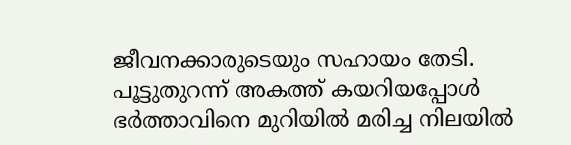ജീവനക്കാരുടെയും സഹായം തേടി. പൂട്ടുതുറന്ന് അകത്ത് കയറിയപ്പോള്‍ ഭര്‍ത്താവിനെ മുറിയില്‍ മരിച്ച നിലയില്‍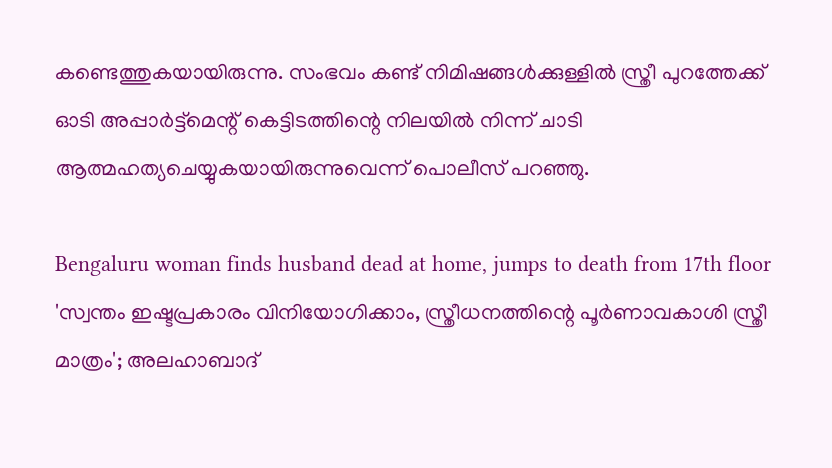കണ്ടെത്തുകയായിരുന്നു. സംഭവം കണ്ട് നിമിഷങ്ങള്‍ക്കുള്ളില്‍ സ്ത്രീ പുറത്തേക്ക് ഓടി അപ്പാര്‍ട്ട്‌മെന്റ് കെട്ടിടത്തിന്റെ നിലയില്‍ നിന്ന് ചാടി ആത്മഹത്യചെയ്യുകയായിരുന്നുവെന്ന് പൊലീസ് പറഞ്ഞു.

Bengaluru woman finds husband dead at home, jumps to death from 17th floor
'സ്വന്തം ഇഷ്ടപ്രകാരം വിനിയോഗിക്കാം, സ്ത്രീധനത്തിന്റെ പൂര്‍ണാവകാശി സ്ത്രീ മാത്രം'; അലഹാബാദ്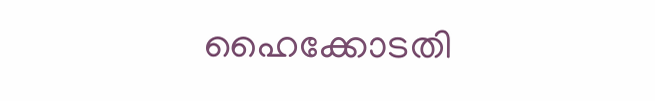ഹൈക്കോടതി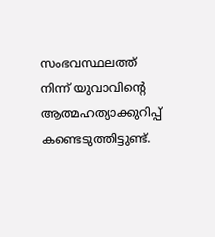സംഭവസ്ഥലത്ത് നിന്ന് യുവാവിന്റെ ആത്മഹത്യാക്കുറിപ്പ് കണ്ടെടുത്തിട്ടുണ്ട്.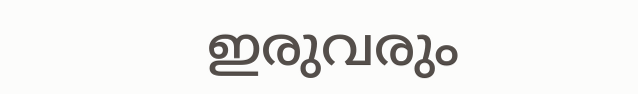ഇരുവരും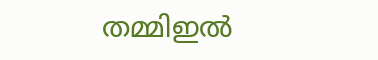തമ്മിഇല്‍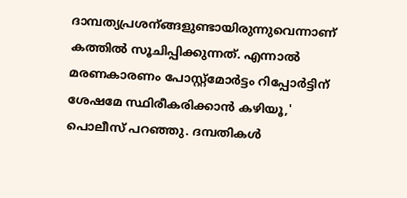ദാമ്പത്യപ്രശന്ങ്ങളുണ്ടായിരുന്നുവെന്നാണ് കത്തില്‍ സൂചിപ്പിക്കുന്നത്. എന്നാല്‍ മരണകാരണം പോസ്റ്റ്മോര്‍ട്ടം റിപ്പോര്‍ട്ടിന് ശേഷമേ സ്ഥിരീകരിക്കാന്‍ കഴിയൂ,' പൊലീസ് പറഞ്ഞു. ദമ്പതികള്‍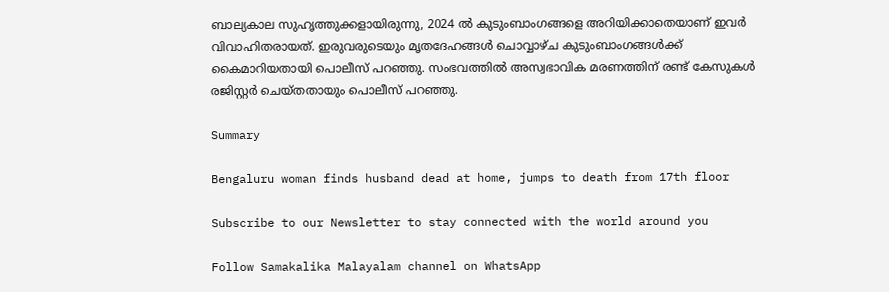ബാല്യകാല സുഹൃത്തുക്കളായിരുന്നു, 2024 ല്‍ കുടുംബാംഗങ്ങളെ അറിയിക്കാതെയാണ് ഇവര്‍ വിവാഹിതരായത്. ഇരുവരുടെയും മൃതദേഹങ്ങള്‍ ചൊവ്വാഴ്ച കുടുംബാംഗങ്ങള്‍ക്ക് കൈമാറിയതായി പൊലീസ് പറഞ്ഞു. സംഭവത്തില്‍ അസ്വഭാവിക മരണത്തിന് രണ്ട് കേസുകള്‍ രജിസ്റ്റര്‍ ചെയ്തതായും പൊലീസ് പറഞ്ഞു.

Summary

Bengaluru woman finds husband dead at home, jumps to death from 17th floor

Subscribe to our Newsletter to stay connected with the world around you

Follow Samakalika Malayalam channel on WhatsApp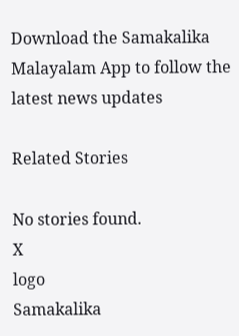Download the Samakalika Malayalam App to follow the latest news updates

Related Stories

No stories found.
X
logo
Samakalika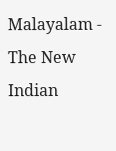Malayalam - The New Indian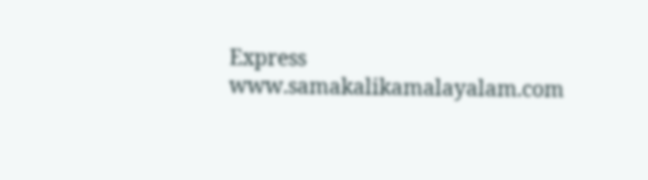Express
www.samakalikamalayalam.com